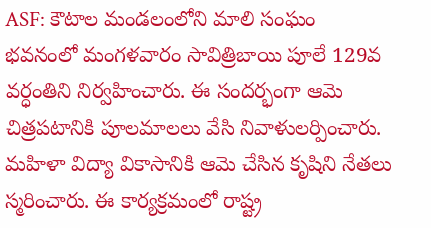ASF: కౌటాల మండలంలోని మాలి సంఘం భవనంలో మంగళవారం సావిత్రిబాయి పూలే 129వ వర్ధంతిని నిర్వహించారు. ఈ సందర్భంగా ఆమె చిత్రపటానికి పూలమాలలు వేసి నివాళులర్పించారు. మహిళా విద్యా వికాసానికి ఆమె చేసిన కృషిని నేతలు స్మరించారు. ఈ కార్యక్రమంలో రాష్ట్ర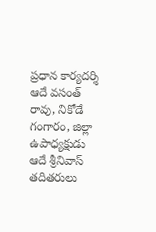ప్రధాన కార్యదర్శి ఆదే వసంత్ రావు, నికోడే గంగారం, జిల్లా ఉపాధ్యక్షుడు ఆదే శ్రీనివాస్ తదితరులు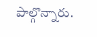పాల్గొన్నారు.